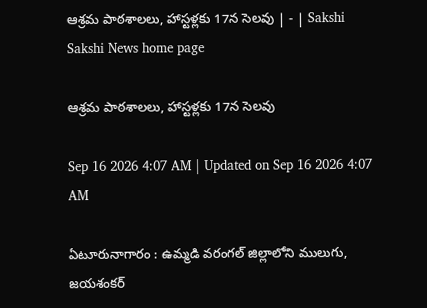ఆశ్రమ పాఠశాలలు, హాస్టళ్లకు 17న సెలవు | - | Sakshi
Sakshi News home page

ఆశ్రమ పాఠశాలలు, హాస్టళ్లకు 17న సెలవు

Sep 16 2026 4:07 AM | Updated on Sep 16 2026 4:07 AM

ఏటూరునాగారం : ఉమ్మడి వరంగల్‌ జిల్లాలోని ములుగు, జయశంకర్‌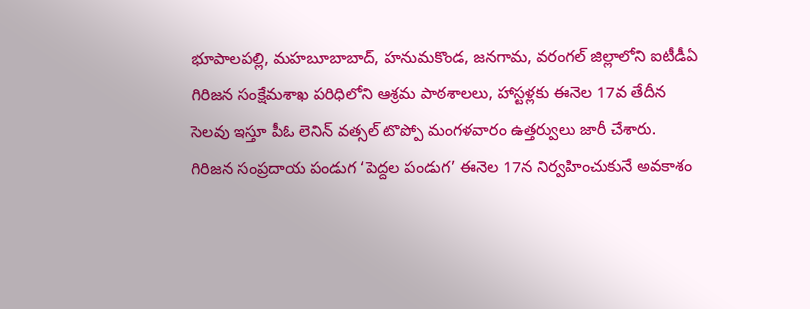భూపాలపల్లి, మహబూబాబాద్‌, హనుమకొండ, జనగామ, వరంగల్‌ జిల్లాలోని ఐటీడీఏ గిరిజన సంక్షేమశాఖ పరిధిలోని ఆశ్రమ పాఠశాలలు, హాస్టళ్లకు ఈనెల 17వ తేదీన సెలవు ఇస్తూ పీఓ లెనిన్‌ వత్సల్‌ టొప్పో మంగళవారం ఉత్తర్వులు జారీ చేశారు. గిరిజన సంప్రదాయ పండుగ ‘పెద్దల పండుగ’ ఈనెల 17న నిర్వహించుకునే అవకాశం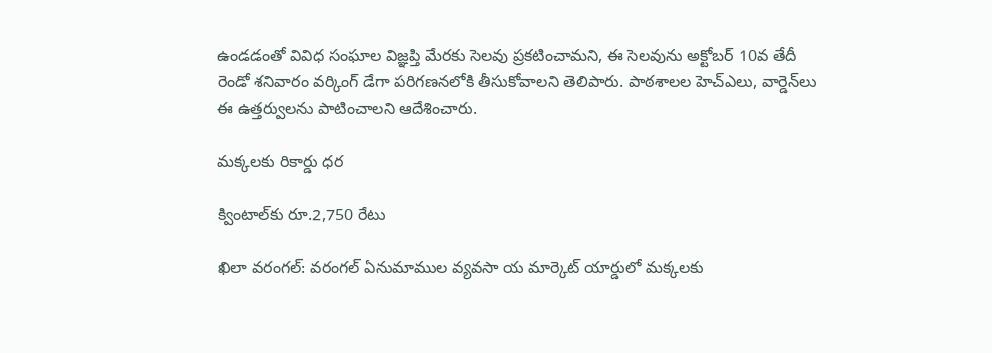ఉండడంతో వివిధ సంఘాల విజ్ఞప్తి మేరకు సెలవు ప్రకటించామని, ఈ సెలవును అక్టోబర్‌ 10వ తేదీ రెండో శనివారం వర్కింగ్‌ డేగా పరిగణనలోకి తీసుకోవాలని తెలిపారు. పాఠశాలల హెచ్‌ఎలు, వార్డెన్‌లు ఈ ఉత్తర్వులను పాటించాలని ఆదేశించారు.

మక్కలకు రికార్డు ధర

క్వింటాల్‌కు రూ.2,750 రేటు

ఖిలా వరంగల్‌: వరంగల్‌ ఏనుమాముల వ్యవసా య మార్కెట్‌ యార్డులో మక్కలకు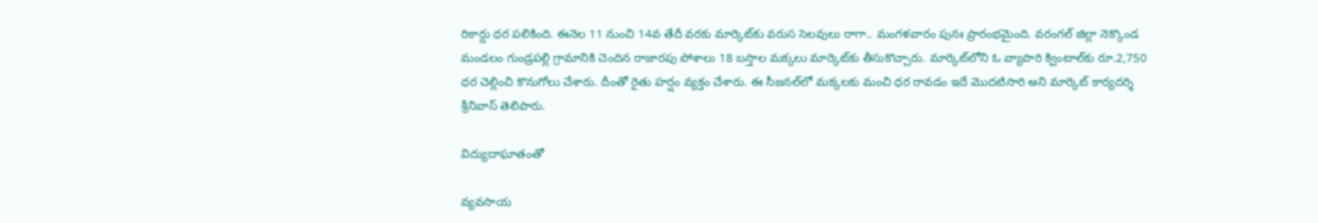రికార్డు ధర పలికింది. ఈనెల 11 నుంచి 14వ తేదీ వరకు మార్కెట్‌కు వరుస సెలవులు రాగా.. మంగళవారం పునః ప్రారంభమైంది. వరంగల్‌ జిల్లా నెక్కొండ మండలం గుండ్రపల్లి గ్రామానికి చెందిన రాజారపు పోశాలు 18 బస్తాల మక్కలు మార్కెట్‌కు తీసుకొచ్చారు. మార్కెట్‌లోని ఓ వ్యాపారి క్వింటాల్‌కు రూ.2,750 ధర చెల్లించి కొనుగోలు చేశారు. దీంతో రైతు హర్షం వ్యక్తం చేశారు. ఈ సీజనల్‌లో మక్కలకు మంచి ధర రావడం ఇదే మొదటిసారి అని మార్కెట్‌ కార్యదర్శి శ్రీనివాస్‌ తెలిపారు.

విద్యుదాఘాతంతో

వ్యవసాయ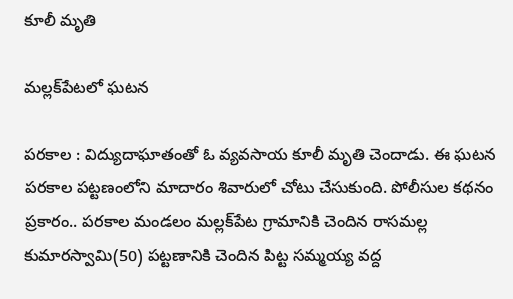కూలీ మృతి

మల్లక్‌పేటలో ఘటన

పరకాల : విద్యుదాఘాతంతో ఓ వ్యవసాయ కూలీ మృతి చెందాడు. ఈ ఘటన పరకాల పట్టణంలోని మాదారం శివారులో చోటు చేసుకుంది. పోలీసుల కథనం ప్రకారం.. పరకాల మండలం మల్లక్‌పేట గ్రామానికి చెందిన రాసమల్ల కుమారస్వామి(50) పట్టణానికి చెందిన పిట్ట సమ్మయ్య వద్ద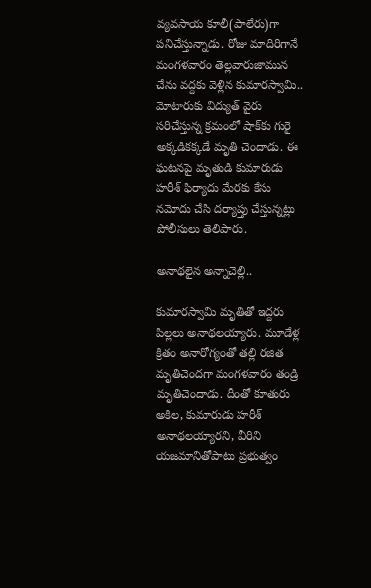వ్యవసాయ కూలీ(పాలేరు)గా పనిచేస్తున్నాడు. రోజు మాదిరిగానే మంగళవారం తెల్లవారుజామున చేను వద్దకు వెళ్లిన కుమారస్వామి.. మోటారుకు విద్యుత్‌ వైరు సరిచేస్తున్న క్రమంలో షాక్‌కు గురై అక్కడికక్కడే మృతి చెందాడు. ఈ ఘటనపై మృతుడి కుమారుడు హరీశ్‌ ఫిర్యాదు మేరకు కేసు నమోదు చేసి దర్యాప్తు చేస్తున్నట్లు పోలీసులు తెలిపారు.

అనాథలైన అన్నాచెల్లి..

కుమారస్వామి మృతితో ఇద్దరు పిల్లలు అనాథలయ్యారు. మూడేళ్ల క్రితం అనారోగ్యంతో తల్లి రజిత మృతిచెందగా మంగళవారం తండ్రి మృతిచెందాడు. దీంతో కూతురు అకిల, కుమారుడు హరీశ్‌ అనాథలయ్యారని, వీరిని యజమానితోపాటు ప్రభుత్వం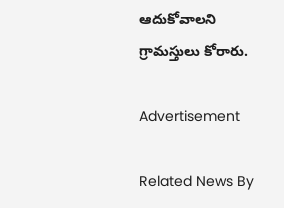ఆదుకోవాలని గ్రామస్తులు కోరారు.

Advertisement

Related News By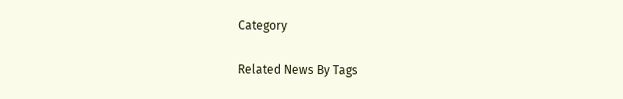Category

Related News By Tags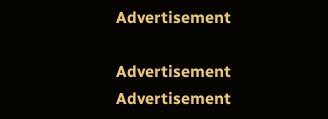Advertisement

Advertisement
Advertisement